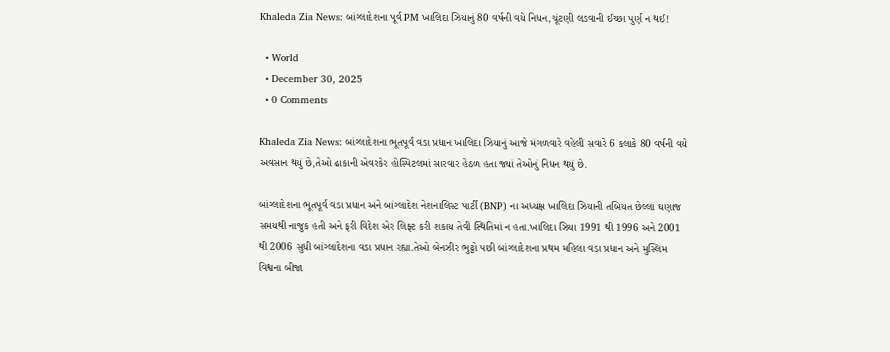Khaleda Zia News: બાંગ્લાદેશના પૂર્વ PM ખાલિદા ઝિયાનું 80 વર્ષની વયે નિધન,ચૂંટણી લડવાની ઈચ્છા પુર્ણ ન થઈ!

  • World
  • December 30, 2025
  • 0 Comments

Khaleda Zia News: બાંગ્લાદેશના ભૂતપૂર્વ વડા પ્રધાન ખાલિદા ઝિયાનું આજે મંગળવારે વહેલી સવારે 6 કલાકે 80 વર્ષની વયે અવસાન થયું છે,તેઓ ઢાકાની એવરકેર હોસ્પિટલમાં સારવાર હેઠળ હતા જ્યાં તેઓનું નિધન થયું છે.

બાંગ્લાદેશના ભૂતપૂર્વ વડા પ્રધાન અને બાંગ્લાદેશ નેશનાલિસ્ટ પાર્ટી (BNP) ના અધ્યક્ષ ખાલિદા ઝિયાની તબિયત છેલ્લા ઘણાજ સમયથી નાજુક હતી અને ફરી વિદેશ એર લિફ્ટ કરી શકાય તેવી સ્થિતિમાં ન હતા.ખાલિદા ઝિયા 1991 થી 1996 અને 2001 થી 2006 સુધી બાંગ્લાદેશના વડા પ્રધાન રહ્યા.તેઓ બેનઝીર ભુટ્ટો પછી બાંગ્લાદેશના પ્રથમ મહિલા વડા પ્રધાન અને મુસ્લિમ વિશ્વના બીજા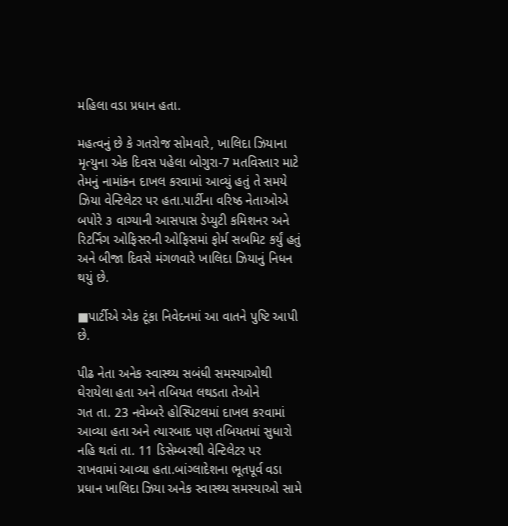મહિલા વડા પ્રધાન હતા.

મહત્વનું છે કે ગતરોજ સોમવારે, ખાલિદા ઝિયાના મૃત્યુના એક દિવસ પહેલા બોગુરા-7 મતવિસ્તાર માટે તેમનું નામાંકન દાખલ કરવામાં આવ્યું હતું તે સમયે ઝિયા વેન્ટિલેટર પર હતા.પાર્ટીના વરિષ્ઠ નેતાઓએ બપોરે ૩ વાગ્યાની આસપાસ ડેપ્યુટી કમિશનર અને રિટર્નિંગ ઓફિસરની ઓફિસમાં ફોર્મ સબમિટ કર્યું હતું અને બીજા દિવસે મંગળવારે ખાલિદા ઝિયાનું નિધન થયું છે.

■પાર્ટીએ એક ટૂંકા નિવેદનમાં આ વાતને પુષ્ટિ આપી છે.

પીઢ નેતા અનેક સ્વાસ્થ્ય સબંધી સમસ્યાઓથી ઘેરાયેલા હતા અને તબિયત લથડતા તેઓને
ગત તા. 23 નવેમ્બરે હોસ્પિટલમાં દાખલ કરવામાં આવ્યા હતા અને ત્યારબાદ પણ તબિયતમાં સુધારો નહિ થતાં તા. 11 ડિસેમ્બરથી વેન્ટિલેટર પર રાખવામાં આવ્યા હતા.બાંગ્લાદેશના ભૂતપૂર્વ વડા પ્રધાન ખાલિદા ઝિયા અનેક સ્વાસ્થ્ય સમસ્યાઓ સામે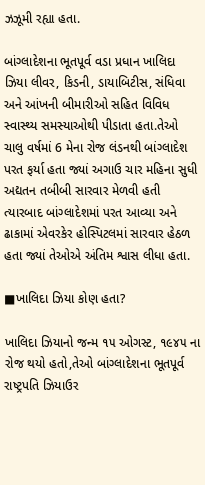ઝઝૂમી રહ્યા હતા.

બાંગ્લાદેશના ભૂતપૂર્વ વડા પ્રધાન ખાલિદા ઝિયા લીવર, કિડની, ડાયાબિટીસ, સંધિવા અને આંખની બીમારીઓ સહિત વિવિધ સ્વાસ્થ્ય સમસ્યાઓથી પીડાતા હતા.તેઓ ચાલુ વર્ષમાં 6 મેના રોજ લંડનથી બાંગ્લાદેશ પરત ફર્યા હતા જ્યાં અગાઉ ચાર મહિના સુધી અદ્યતન તબીબી સારવાર મેળવી હતી ત્યારબાદ બાંગ્લાદેશમાં પરત આવ્યા અને ઢાકામાં એવરકેર હોસ્પિટલમાં સારવાર હેઠળ હતા જ્યાં તેઓએ અંતિમ શ્વાસ લીધા હતા.

■ખાલિદા ઝિયા કોણ હતા?

ખાલિદા ઝિયાનો જન્મ ૧૫ ઓગસ્ટ, ૧૯૪૫ ના રોજ થયો હતો,તેઓ બાંગ્લાદેશના ભૂતપૂર્વ રાષ્ટ્રપતિ ઝિયાઉર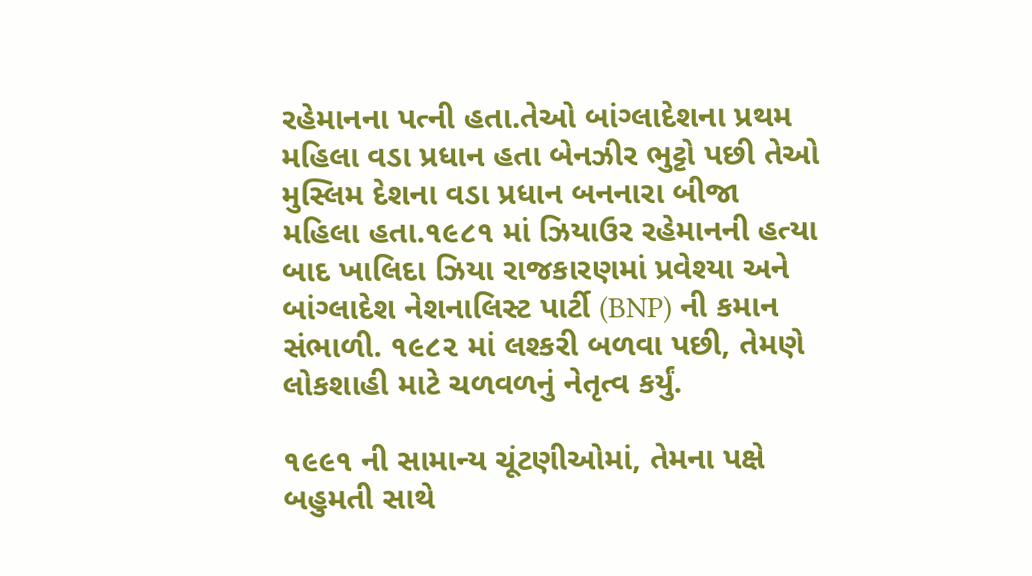રહેમાનના પત્ની હતા.તેઓ બાંગ્લાદેશના પ્રથમ મહિલા વડા પ્રધાન હતા બેનઝીર ભુટ્ટો પછી તેઓ મુસ્લિમ દેશના વડા પ્રધાન બનનારા બીજા મહિલા હતા.૧૯૮૧ માં ઝિયાઉર રહેમાનની હત્યા બાદ ખાલિદા ઝિયા રાજકારણમાં પ્રવેશ્યા અને બાંગ્લાદેશ નેશનાલિસ્ટ પાર્ટી (BNP) ની કમાન સંભાળી. ૧૯૮૨ માં લશ્કરી બળવા પછી, તેમણે લોકશાહી માટે ચળવળનું નેતૃત્વ કર્યું.

૧૯૯૧ ની સામાન્ય ચૂંટણીઓમાં, તેમના પક્ષે બહુમતી સાથે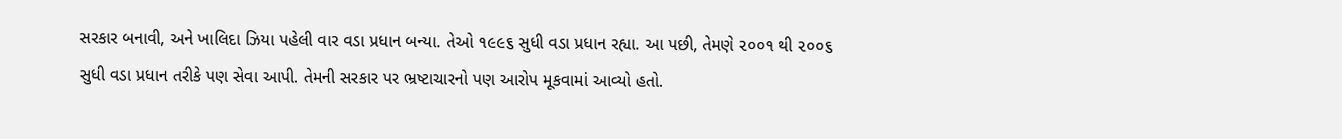સરકાર બનાવી, અને ખાલિદા ઝિયા પહેલી વાર વડા પ્રધાન બન્યા. તેઓ ૧૯૯૬ સુધી વડા પ્રધાન રહ્યા. આ પછી, તેમણે ૨૦૦૧ થી ૨૦૦૬ સુધી વડા પ્રધાન તરીકે પણ સેવા આપી. તેમની સરકાર પર ભ્રષ્ટાચારનો પણ આરોપ મૂકવામાં આવ્યો હતો.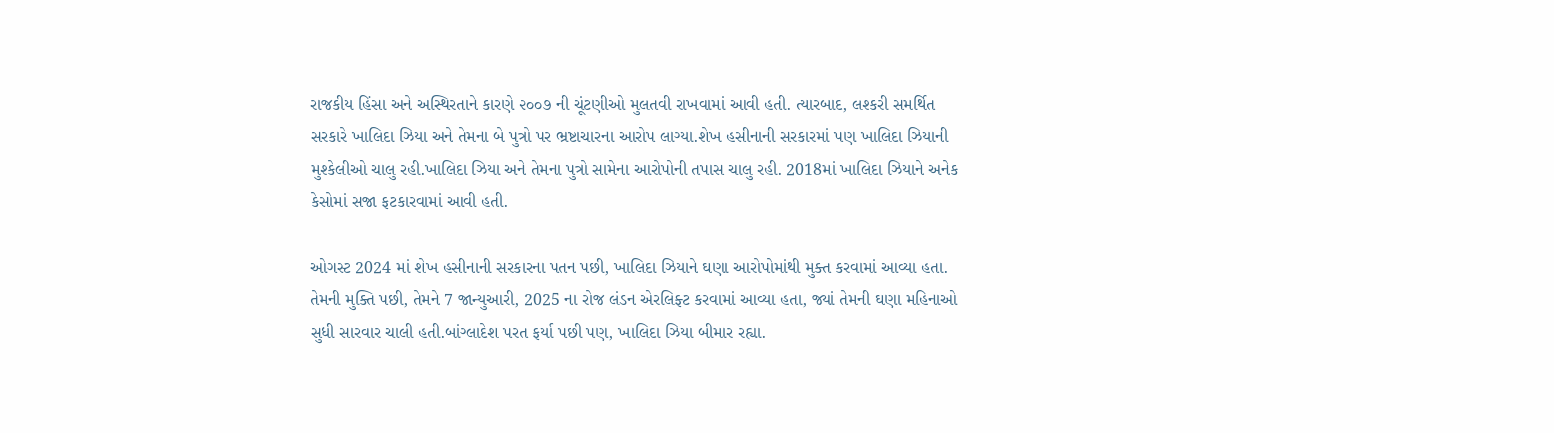રાજકીય હિંસા અને અસ્થિરતાને કારણે ૨૦૦૭ ની ચૂંટણીઓ મુલતવી રાખવામાં આવી હતી. ત્યારબાદ, લશ્કરી સમર્થિત સરકારે ખાલિદા ઝિયા અને તેમના બે પુત્રો પર ભ્રષ્ટાચારના આરોપ લાગ્યા.શેખ હસીનાની સરકારમાં પણ ખાલિદા ઝિયાની મુશ્કેલીઓ ચાલુ રહી.ખાલિદા ઝિયા અને તેમના પુત્રો સામેના આરોપોની તપાસ ચાલુ રહી. 2018માં ખાલિદા ઝિયાને અનેક કેસોમાં સજા ફટકારવામાં આવી હતી.

ઓગસ્ટ 2024 માં શેખ હસીનાની સરકારના પતન પછી, ખાલિદા ઝિયાને ઘણા આરોપોમાંથી મુક્ત કરવામાં આવ્યા હતા. તેમની મુક્તિ પછી, તેમને 7 જાન્યુઆરી, 2025 ના રોજ લંડન એરલિફ્ટ કરવામાં આવ્યા હતા, જ્યાં તેમની ઘણા મહિનાઓ સુધી સારવાર ચાલી હતી.બાંગ્લાદેશ પરત ફર્યા પછી પણ, ખાલિદા ઝિયા બીમાર રહ્યા.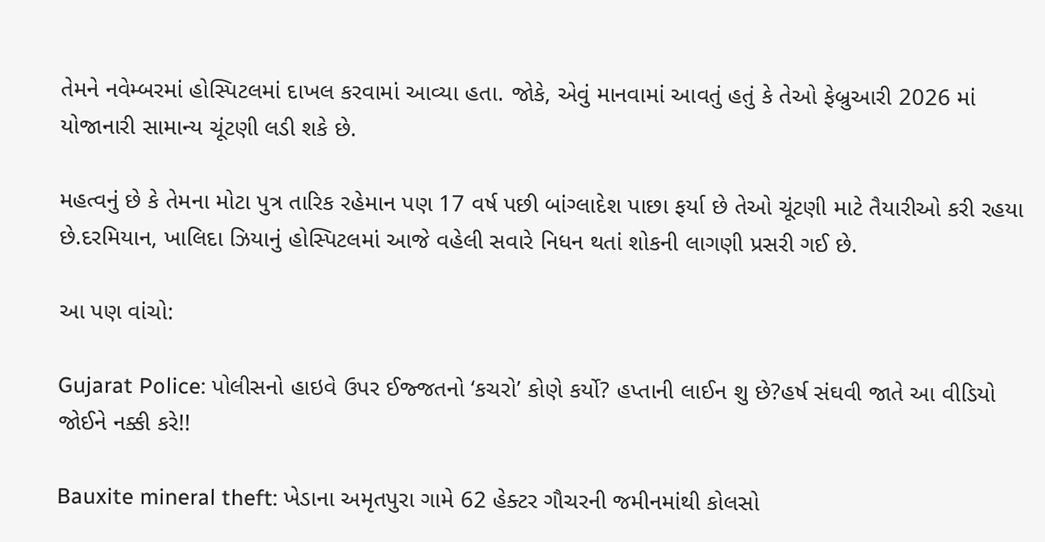તેમને નવેમ્બરમાં હોસ્પિટલમાં દાખલ કરવામાં આવ્યા હતા. જોકે, એવું માનવામાં આવતું હતું કે તેઓ ફેબ્રુઆરી 2026 માં યોજાનારી સામાન્ય ચૂંટણી લડી શકે છે.

મહત્વનું છે કે તેમના મોટા પુત્ર તારિક રહેમાન પણ 17 વર્ષ પછી બાંગ્લાદેશ પાછા ફર્યા છે તેઓ ચૂંટણી માટે તૈયારીઓ કરી રહયા છે.દરમિયાન, ખાલિદા ઝિયાનું હોસ્પિટલમાં આજે વહેલી સવારે નિધન થતાં શોકની લાગણી પ્રસરી ગઈ છે.

આ પણ વાંચો:

Gujarat Police: પોલીસનો હાઇવે ઉપર ઈજ્જતનો ‘કચરો’ કોણે કર્યો? હપ્તાની લાઈન શુ છે?હર્ષ સંઘવી જાતે આ વીડિયો જોઈને નક્કી કરે!!

Bauxite mineral theft: ખેડાના અમૃતપુરા ગામે 62 હેક્ટર ગૌચરની જમીનમાંથી કોલસો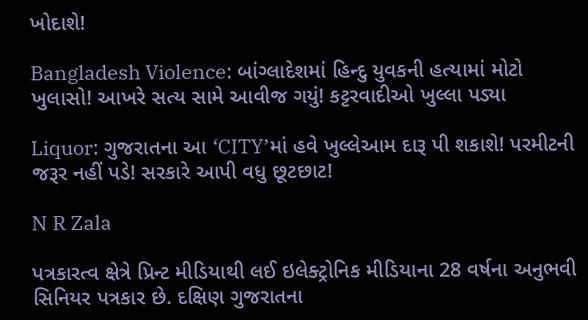ખોદાશે!

Bangladesh Violence: બાંગ્લાદેશમાં હિન્દુ યુવકની હત્યામાં મોટો ખુલાસો! આખરે સત્ય સામે આવીજ ગયું! કટ્ટરવાદીઓ ખુલ્લા પડ્યા

Liquor: ગુજરાતના આ ‘CITY’માં હવે ખુલ્લેઆમ દારૂ પી શકાશે! પરમીટની જરૂર નહીં પડે! સરકારે આપી વધુ છૂટછાટ!

N R Zala

પત્રકારત્વ ક્ષેત્રે પ્રિન્ટ મીડિયાથી લઈ ઇલેક્ટ્રોનિક મીડિયાના 28 વર્ષના અનુભવી સિનિયર પત્રકાર છે. દક્ષિણ ગુજરાતના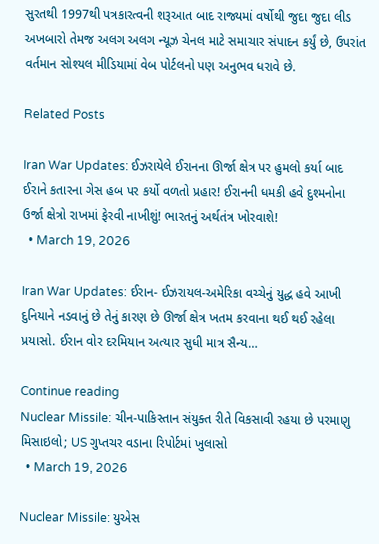સુરતથી 1997થી પત્રકારત્વની શરૂઆત બાદ રાજ્યમાં વર્ષોથી જુદા જુદા લીડ અખબારો તેમજ અલગ અલગ ન્યૂઝ ચેનલ માટે સમાચાર સંપાદન કર્યું છે, ઉપરાંત વર્તમાન સોશ્યલ મીડિયામાં વેબ પોર્ટલનો પણ અનુભવ ધરાવે છે.

Related Posts

Iran War Updates: ઈઝરાયેલે ઈરાનના ઊર્જા ક્ષેત્ર પર હુમલો કર્યા બાદ ઈરાને કતારના ગેસ હબ પર કર્યો વળતો પ્રહાર! ઈરાનની ધમકી હવે દુશ્મનોના ઉર્જા ક્ષેત્રો રાખમાં ફેરવી નાખીશું! ભારતનું અર્થતંત્ર ખોરવાશે!
  • March 19, 2026

Iran War Updates: ઈરાન- ઈઝરાયલ-અમેરિકા વચ્ચેનું યુદ્ધ હવે આખી દુનિયાને નડવાનું છે તેનું કારણ છે ઊર્જા ક્ષેત્ર ખતમ કરવાના થઈ થઈ રહેલા પ્રયાસો. ઈરાન વોર દરમિયાન અત્યાર સુધી માત્ર સૈન્ય…

Continue reading
Nuclear Missile: ચીન-પાકિસ્તાન સંયુક્ત રીતે વિકસાવી રહયા છે પરમાણુ મિસાઇલો; US ગુપ્તચર વડાના રિપોર્ટમાં ખુલાસો
  • March 19, 2026

Nuclear Missile: યુએસ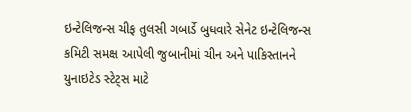ઇન્ટેલિજન્સ ચીફ તુલસી ગબાર્ડે બુધવારે સેનેટ ઇન્ટેલિજન્સ કમિટી સમક્ષ આપેલી જુબાનીમાં ચીન અને પાકિસ્તાનને યુનાઇટેડ સ્ટેટ્સ માટે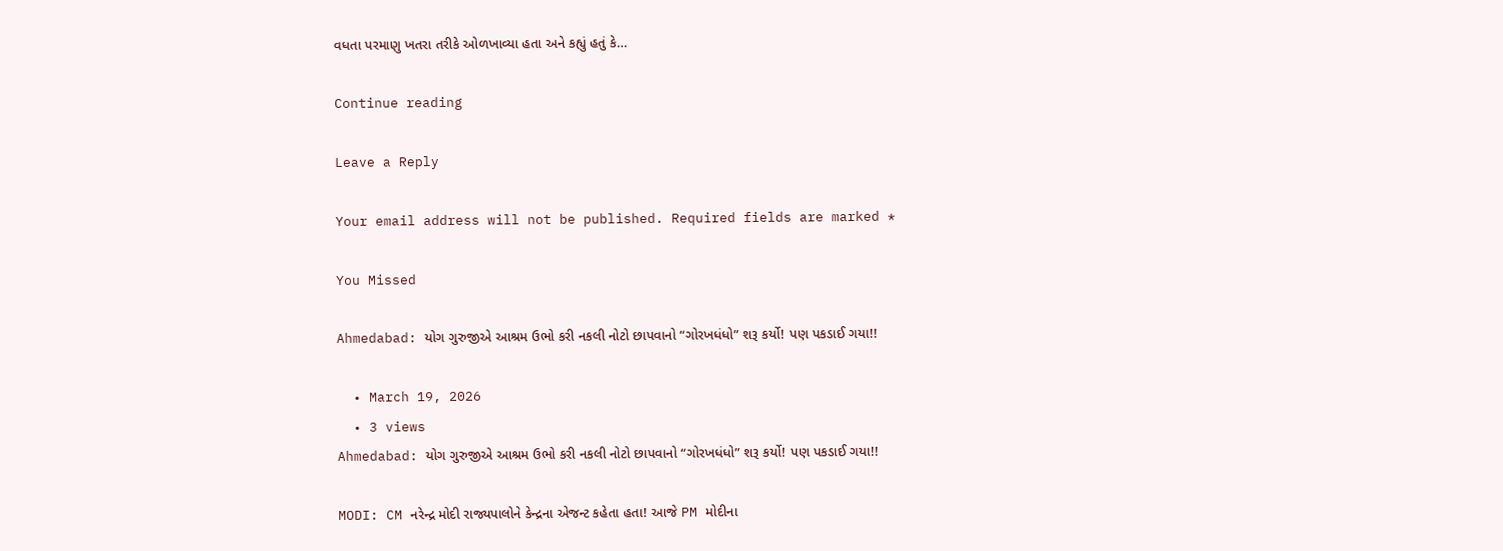વધતા પરમાણુ ખતરા તરીકે ઓળખાવ્યા હતા અને કહ્યું હતું કે…

Continue reading

Leave a Reply

Your email address will not be published. Required fields are marked *

You Missed

Ahmedabad: યોગ ગુરુજીએ આશ્રમ ઉભો કરી નકલી નોટો છાપવાનો “ગોરખધંધો” શરૂ કર્યો! પણ પકડાઈ ગયા!!

  • March 19, 2026
  • 3 views
Ahmedabad: યોગ ગુરુજીએ આશ્રમ ઉભો કરી નકલી નોટો છાપવાનો “ગોરખધંધો” શરૂ કર્યો! પણ પકડાઈ ગયા!!

MODI: CM નરેન્દ્ર મોદી રાજ્યપાલોને કેન્દ્રના એજન્ટ કહેતા હતા! આજે PM મોદીના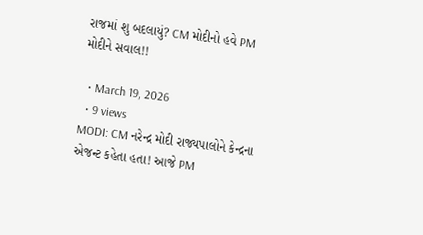રાજમાં શુ બદલાયું? CM મોદીનો હવે PM મોદીને સવાલ!!

  • March 19, 2026
  • 9 views
MODI: CM નરેન્દ્ર મોદી રાજ્યપાલોને કેન્દ્રના એજન્ટ કહેતા હતા! આજે PM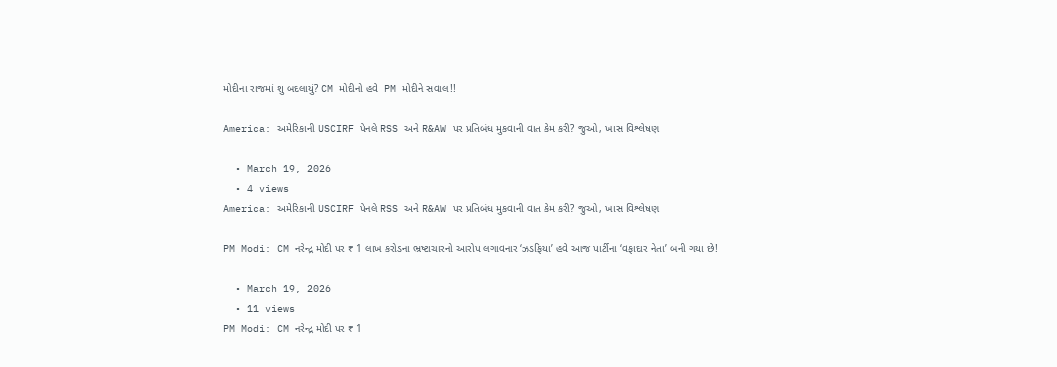મોદીના રાજમાં શુ બદલાયું? CM મોદીનો હવે  PM મોદીને સવાલ!!

America: અમેરિકાની USCIRF પેનલે RSS અને R&AW પર પ્રતિબંધ મુકવાની વાત કેમ કરી? જુઓ, ખાસ વિશ્લેષણ

  • March 19, 2026
  • 4 views
America: અમેરિકાની USCIRF પેનલે RSS અને R&AW પર પ્રતિબંધ મુકવાની વાત કેમ કરી? જુઓ, ખાસ વિશ્લેષણ

PM Modi: CM નરેન્દ્ર મોદી પર ₹ 1 લાખ કરોડના ભ્રષ્ટાચારનો આરોપ લગાવનાર ‘ઝડફિયા’ હવે આજ પાર્ટીના ‘વફાદાર નેતા’ બની ગયા છે!

  • March 19, 2026
  • 11 views
PM Modi: CM નરેન્દ્ર મોદી પર ₹ 1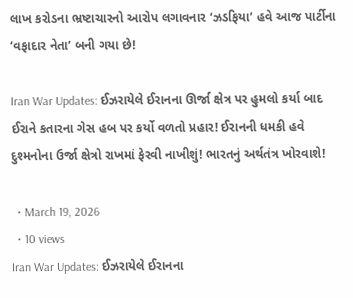લાખ કરોડના ભ્રષ્ટાચારનો આરોપ લગાવનાર ‘ઝડફિયા’ હવે આજ પાર્ટીના ‘વફાદાર નેતા’ બની ગયા છે!

Iran War Updates: ઈઝરાયેલે ઈરાનના ઊર્જા ક્ષેત્ર પર હુમલો કર્યા બાદ ઈરાને કતારના ગેસ હબ પર કર્યો વળતો પ્રહાર! ઈરાનની ધમકી હવે દુશ્મનોના ઉર્જા ક્ષેત્રો રાખમાં ફેરવી નાખીશું! ભારતનું અર્થતંત્ર ખોરવાશે!

  • March 19, 2026
  • 10 views
Iran War Updates: ઈઝરાયેલે ઈરાનના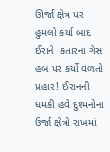ઊર્જા ક્ષેત્ર પર હુમલો કર્યા બાદ ઈરાને  કતારના ગેસ હબ પર કર્યો વળતો પ્રહાર! ઈરાનની ધમકી હવે દુશ્મનોના ઉર્જા ક્ષેત્રો રાખમાં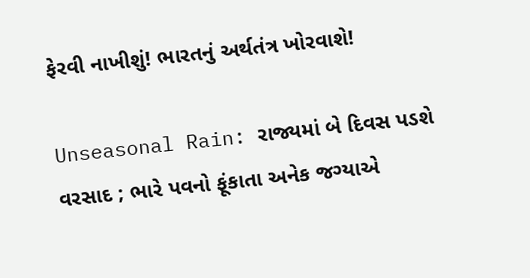ફેરવી નાખીશું! ભારતનું અર્થતંત્ર ખોરવાશે!

Unseasonal Rain: રાજ્યમાં બે દિવસ પડશે વરસાદ ; ભારે પવનો ફૂંકાતા અનેક જગ્યાએ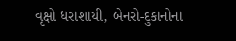વૃક્ષો ધરાશાયી, બેનરો-દુકાનોના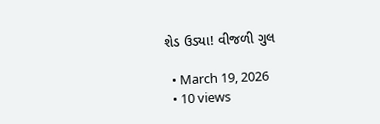શેડ ઉડ્યા! વીજળી ગુલ

  • March 19, 2026
  • 10 views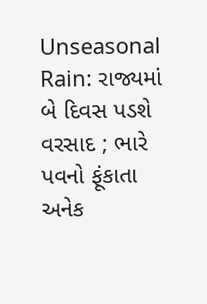Unseasonal Rain: રાજ્યમાં બે દિવસ પડશે વરસાદ ; ભારે પવનો ફૂંકાતા અનેક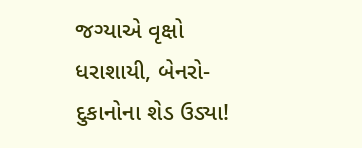જગ્યાએ વૃક્ષો ધરાશાયી, બેનરો-દુકાનોના શેડ ઉડ્યા!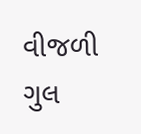વીજળી ગુલ